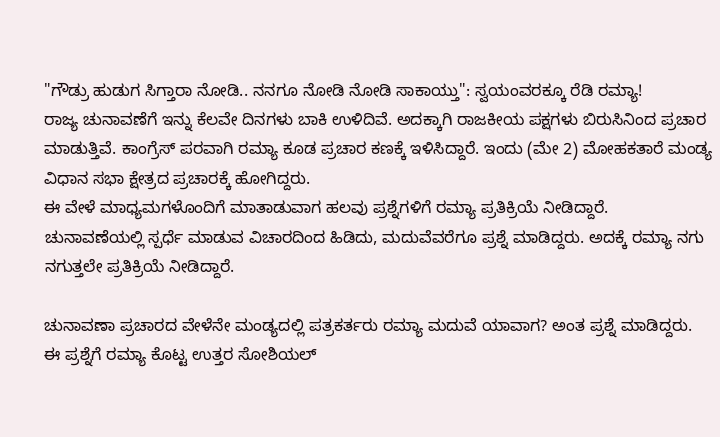"ಗೌಡ್ರು ಹುಡುಗ ಸಿಗ್ತಾರಾ ನೋಡಿ.. ನನಗೂ ನೋಡಿ ನೋಡಿ ಸಾಕಾಯ್ತು": ಸ್ವಯಂವರಕ್ಕೂ ರೆಡಿ ರಮ್ಯಾ!
ರಾಜ್ಯ ಚುನಾವಣೆಗೆ ಇನ್ನು ಕೆಲವೇ ದಿನಗಳು ಬಾಕಿ ಉಳಿದಿವೆ. ಅದಕ್ಕಾಗಿ ರಾಜಕೀಯ ಪಕ್ಷಗಳು ಬಿರುಸಿನಿಂದ ಪ್ರಚಾರ ಮಾಡುತ್ತಿವೆ. ಕಾಂಗ್ರೆಸ್ ಪರವಾಗಿ ರಮ್ಯಾ ಕೂಡ ಪ್ರಚಾರ ಕಣಕ್ಕೆ ಇಳಿಸಿದ್ದಾರೆ. ಇಂದು (ಮೇ 2) ಮೋಹಕತಾರೆ ಮಂಡ್ಯ ವಿಧಾನ ಸಭಾ ಕ್ಷೇತ್ರದ ಪ್ರಚಾರಕ್ಕೆ ಹೋಗಿದ್ದರು.
ಈ ವೇಳೆ ಮಾಧ್ಯಮಗಳೊಂದಿಗೆ ಮಾತಾಡುವಾಗ ಹಲವು ಪ್ರಶ್ನೆಗಳಿಗೆ ರಮ್ಯಾ ಪ್ರತಿಕ್ರಿಯೆ ನೀಡಿದ್ದಾರೆ. ಚುನಾವಣೆಯಲ್ಲಿ ಸ್ಪರ್ಧೆ ಮಾಡುವ ವಿಚಾರದಿಂದ ಹಿಡಿದು, ಮದುವೆವರೆಗೂ ಪ್ರಶ್ನೆ ಮಾಡಿದ್ದರು. ಅದಕ್ಕೆ ರಮ್ಯಾ ನಗು ನಗುತ್ತಲೇ ಪ್ರತಿಕ್ರಿಯೆ ನೀಡಿದ್ದಾರೆ.

ಚುನಾವಣಾ ಪ್ರಚಾರದ ವೇಳೆನೇ ಮಂಡ್ಯದಲ್ಲಿ ಪತ್ರಕರ್ತರು ರಮ್ಯಾ ಮದುವೆ ಯಾವಾಗ? ಅಂತ ಪ್ರಶ್ನೆ ಮಾಡಿದ್ದರು. ಈ ಪ್ರಶ್ನೆಗೆ ರಮ್ಯಾ ಕೊಟ್ಟ ಉತ್ತರ ಸೋಶಿಯಲ್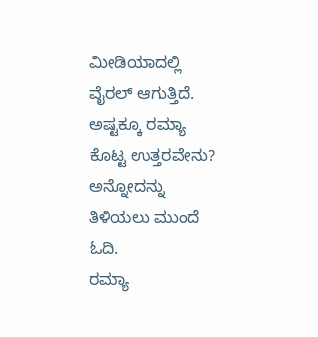ಮೀಡಿಯಾದಲ್ಲಿ ವೈರಲ್ ಆಗುತ್ತಿದೆ. ಅಷ್ಟಕ್ಕೂ ರಮ್ಯಾ ಕೊಟ್ಟ ಉತ್ತರವೇನು? ಅನ್ನೋದನ್ನು ತಿಳಿಯಲು ಮುಂದೆ ಓದಿ.
ರಮ್ಯಾ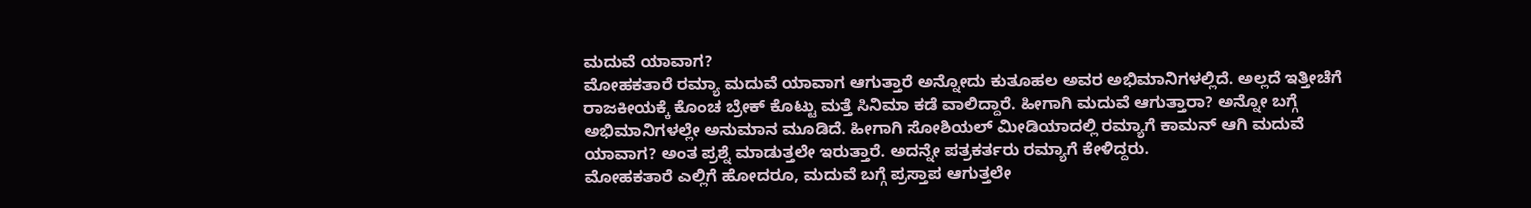ಮದುವೆ ಯಾವಾಗ?
ಮೋಹಕತಾರೆ ರಮ್ಯಾ ಮದುವೆ ಯಾವಾಗ ಆಗುತ್ತಾರೆ ಅನ್ನೋದು ಕುತೂಹಲ ಅವರ ಅಭಿಮಾನಿಗಳಲ್ಲಿದೆ. ಅಲ್ಲದೆ ಇತ್ತೀಚೆಗೆ ರಾಜಕೀಯಕ್ಕೆ ಕೊಂಚ ಬ್ರೇಕ್ ಕೊಟ್ಟು ಮತ್ತೆ ಸಿನಿಮಾ ಕಡೆ ವಾಲಿದ್ದಾರೆ. ಹೀಗಾಗಿ ಮದುವೆ ಆಗುತ್ತಾರಾ? ಅನ್ನೋ ಬಗ್ಗೆ ಅಭಿಮಾನಿಗಳಲ್ಲೇ ಅನುಮಾನ ಮೂಡಿದೆ. ಹೀಗಾಗಿ ಸೋಶಿಯಲ್ ಮೀಡಿಯಾದಲ್ಲಿ ರಮ್ಯಾಗೆ ಕಾಮನ್ ಆಗಿ ಮದುವೆ ಯಾವಾಗ? ಅಂತ ಪ್ರಶ್ನೆ ಮಾಡುತ್ತಲೇ ಇರುತ್ತಾರೆ. ಅದನ್ನೇ ಪತ್ರಕರ್ತರು ರಮ್ಯಾಗೆ ಕೇಳಿದ್ದರು.
ಮೋಹಕತಾರೆ ಎಲ್ಲಿಗೆ ಹೋದರೂ, ಮದುವೆ ಬಗ್ಗೆ ಪ್ರಸ್ತಾಪ ಆಗುತ್ತಲೇ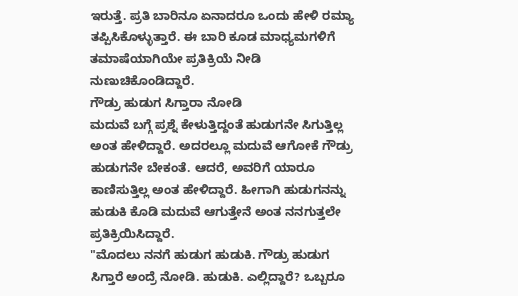ಇರುತ್ತೆ. ಪ್ರತಿ ಬಾರಿನೂ ಏನಾದರೂ ಒಂದು ಹೇಳಿ ರಮ್ಯಾ ತಪ್ಪಿಸಿಕೊಳ್ಳುತ್ತಾರೆ. ಈ ಬಾರಿ ಕೂಡ ಮಾಧ್ಯಮಗಳಿಗೆ ತಮಾಷೆಯಾಗಿಯೇ ಪ್ರತಿಕ್ರಿಯೆ ನೀಡಿ ನುಣುಚಿಕೊಂಡಿದ್ದಾರೆ.
ಗೌಡ್ರು ಹುಡುಗ ಸಿಗ್ತಾರಾ ನೋಡಿ
ಮದುವೆ ಬಗ್ಗೆ ಪ್ರಶ್ನೆ ಕೇಳುತ್ತಿದ್ದಂತೆ ಹುಡುಗನೇ ಸಿಗುತ್ತಿಲ್ಲ ಅಂತ ಹೇಳಿದ್ದಾರೆ. ಅದರಲ್ಲೂ ಮದುವೆ ಆಗೋಕೆ ಗೌಡ್ರು ಹುಡುಗನೇ ಬೇಕಂತೆ. ಆದರೆ, ಅವರಿಗೆ ಯಾರೂ ಕಾಣಿಸುತ್ತಿಲ್ಲ ಅಂತ ಹೇಳಿದ್ದಾರೆ. ಹೀಗಾಗಿ ಹುಡುಗನನ್ನು ಹುಡುಕಿ ಕೊಡಿ ಮದುವೆ ಆಗುತ್ತೇನೆ ಅಂತ ನನಗುತ್ತಲೇ ಪ್ರತಿಕ್ರಿಯಿಸಿದ್ದಾರೆ.
"ಮೊದಲು ನನಗೆ ಹುಡುಗ ಹುಡುಕಿ. ಗೌಡ್ರು ಹುಡುಗ ಸಿಗ್ತಾರೆ ಅಂದ್ರೆ ನೋಡಿ. ಹುಡುಕಿ. ಎಲ್ಲಿದ್ದಾರೆ? ಒಬ್ಬರೂ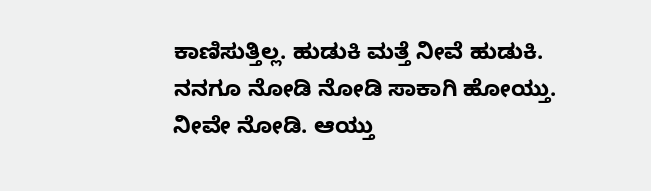ಕಾಣಿಸುತ್ತಿಲ್ಲ. ಹುಡುಕಿ ಮತ್ತೆ ನೀವೆ ಹುಡುಕಿ. ನನಗೂ ನೋಡಿ ನೋಡಿ ಸಾಕಾಗಿ ಹೋಯ್ತು. ನೀವೇ ನೋಡಿ. ಆಯ್ತು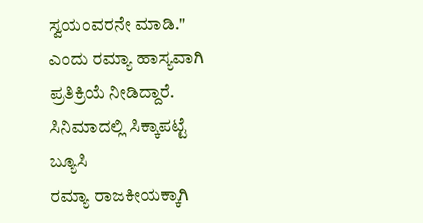ಸ್ವಯಂವರನೇ ಮಾಡಿ." ಎಂದು ರಮ್ಯಾ ಹಾಸ್ಯವಾಗಿ ಪ್ರತಿಕ್ರಿಯೆ ನೀಡಿದ್ದಾರೆ.
ಸಿನಿಮಾದಲ್ಲಿ ಸಿಕ್ಕಾಪಟ್ಟೆ ಬ್ಯೂಸಿ
ರಮ್ಯಾ ರಾಜಕೀಯಕ್ಕಾಗಿ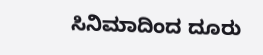ಸಿನಿಮಾದಿಂದ ದೂರು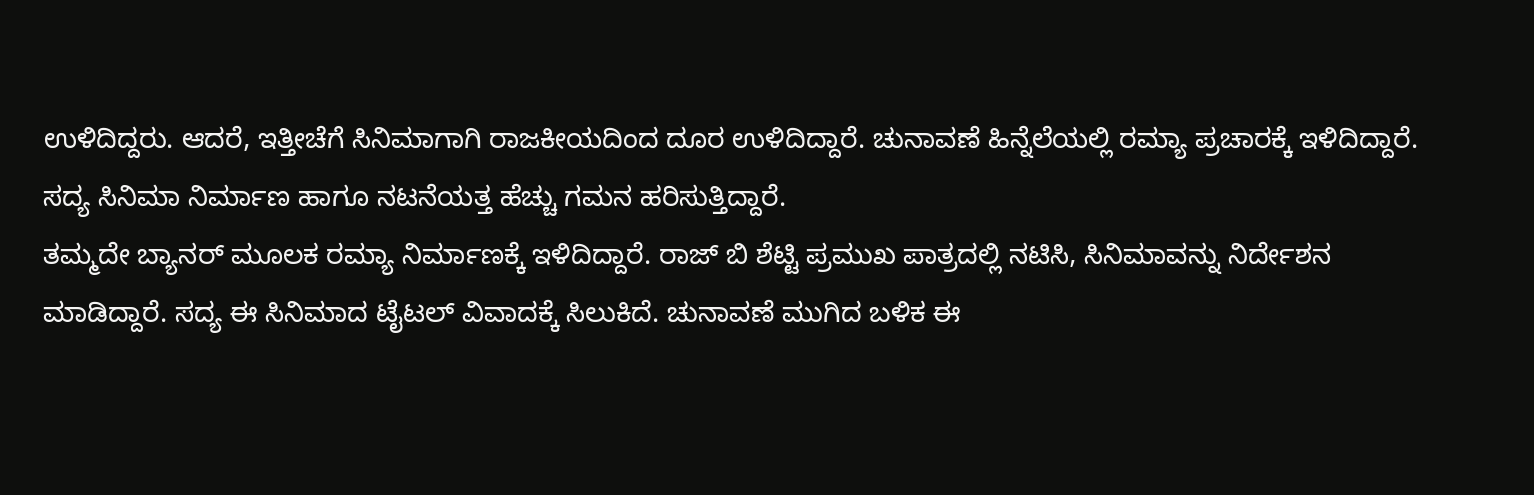ಉಳಿದಿದ್ದರು. ಆದರೆ, ಇತ್ತೀಚೆಗೆ ಸಿನಿಮಾಗಾಗಿ ರಾಜಕೀಯದಿಂದ ದೂರ ಉಳಿದಿದ್ದಾರೆ. ಚುನಾವಣೆ ಹಿನ್ನೆಲೆಯಲ್ಲಿ ರಮ್ಯಾ ಪ್ರಚಾರಕ್ಕೆ ಇಳಿದಿದ್ದಾರೆ. ಸದ್ಯ ಸಿನಿಮಾ ನಿರ್ಮಾಣ ಹಾಗೂ ನಟನೆಯತ್ತ ಹೆಚ್ಚು ಗಮನ ಹರಿಸುತ್ತಿದ್ದಾರೆ.
ತಮ್ಮದೇ ಬ್ಯಾನರ್ ಮೂಲಕ ರಮ್ಯಾ ನಿರ್ಮಾಣಕ್ಕೆ ಇಳಿದಿದ್ದಾರೆ. ರಾಜ್ ಬಿ ಶೆಟ್ಟಿ ಪ್ರಮುಖ ಪಾತ್ರದಲ್ಲಿ ನಟಿಸಿ, ಸಿನಿಮಾವನ್ನು ನಿರ್ದೇಶನ ಮಾಡಿದ್ದಾರೆ. ಸದ್ಯ ಈ ಸಿನಿಮಾದ ಟೈಟಲ್ ವಿವಾದಕ್ಕೆ ಸಿಲುಕಿದೆ. ಚುನಾವಣೆ ಮುಗಿದ ಬಳಿಕ ಈ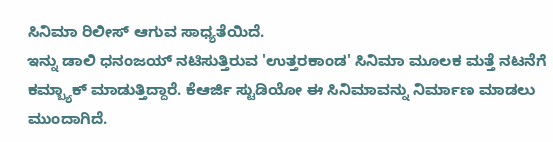ಸಿನಿಮಾ ರಿಲೀಸ್ ಆಗುವ ಸಾಧ್ಯತೆಯಿದೆ.
ಇನ್ನು ಡಾಲಿ ಧನಂಜಯ್ ನಟಿಸುತ್ತಿರುವ 'ಉತ್ತರಕಾಂಡ' ಸಿನಿಮಾ ಮೂಲಕ ಮತ್ತೆ ನಟನೆಗೆ ಕಮ್ಬ್ಯಾಕ್ ಮಾಡುತ್ತಿದ್ದಾರೆ. ಕೆಆರ್ಜಿ ಸ್ಟುಡಿಯೋ ಈ ಸಿನಿಮಾವನ್ನು ನಿರ್ಮಾಣ ಮಾಡಲು ಮುಂದಾಗಿದೆ.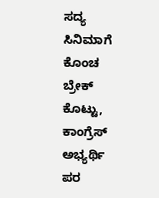ಸದ್ಯ ಸಿನಿಮಾಗೆ ಕೊಂಚ ಬ್ರೇಕ್ ಕೊಟ್ಟು, ಕಾಂಗ್ರೆಸ್ ಅಭ್ಯರ್ಥಿ ಪರ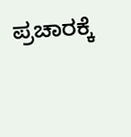ಪ್ರಚಾರಕ್ಕೆ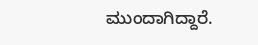ಮುಂದಾಗಿದ್ದಾರೆ.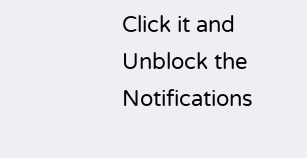Click it and Unblock the Notifications